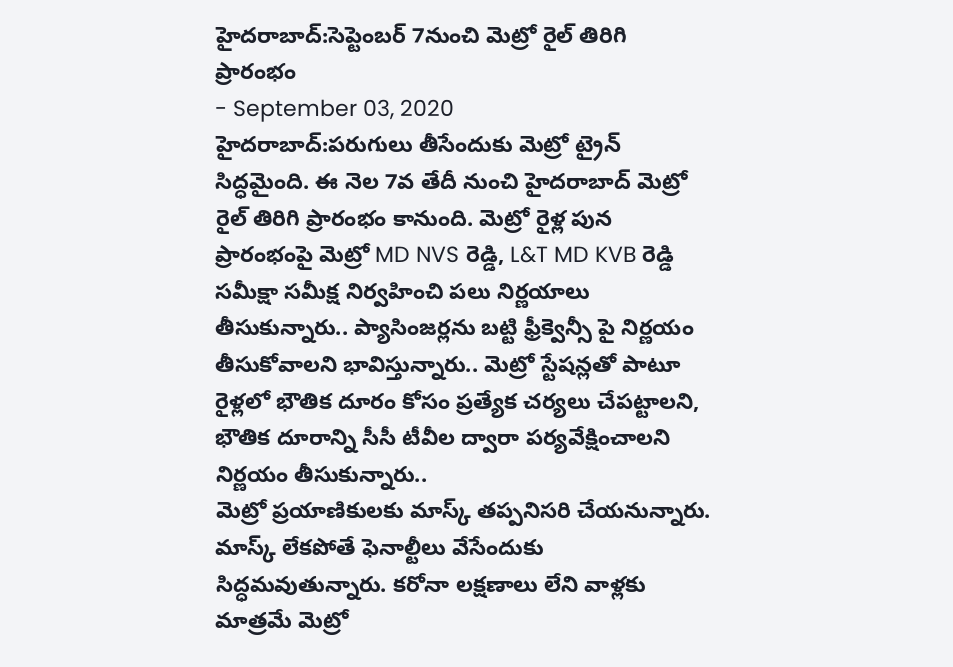హైదరాబాద్:సెప్టెంబర్ 7నుంచి మెట్రో రైల్ తిరిగి ప్రారంభం
- September 03, 2020
హైదరాబాద్:పరుగులు తీసేందుకు మెట్రో ట్రైన్ సిద్ధమైంది. ఈ నెల 7వ తేదీ నుంచి హైదరాబాద్ మెట్రో రైల్ తిరిగి ప్రారంభం కానుంది. మెట్రో రైళ్ల పున ప్రారంభంపై మెట్రో MD NVS రెడ్డి, L&T MD KVB రెడ్డి సమీక్షా సమీక్ష నిర్వహించి పలు నిర్ణయాలు తీసుకున్నారు.. ప్యాసింజర్లను బట్టి ఫ్రీక్వెన్సీ పై నిర్ణయం తీసుకోవాలని భావిస్తున్నారు.. మెట్రో స్టేషన్లతో పాటూ రైళ్లలో భౌతిక దూరం కోసం ప్రత్యేక చర్యలు చేపట్టాలని, భౌతిక దూరాన్ని సీసీ టీవీల ద్వారా పర్యవేక్షించాలని నిర్ణయం తీసుకున్నారు..
మెట్రో ప్రయాణికులకు మాస్క్ తప్పనిసరి చేయనున్నారు. మాస్క్ లేకపోతే ఫెనాల్టీలు వేసేందుకు సిద్ధమవుతున్నారు. కరోనా లక్షణాలు లేని వాళ్లకు మాత్రమే మెట్రో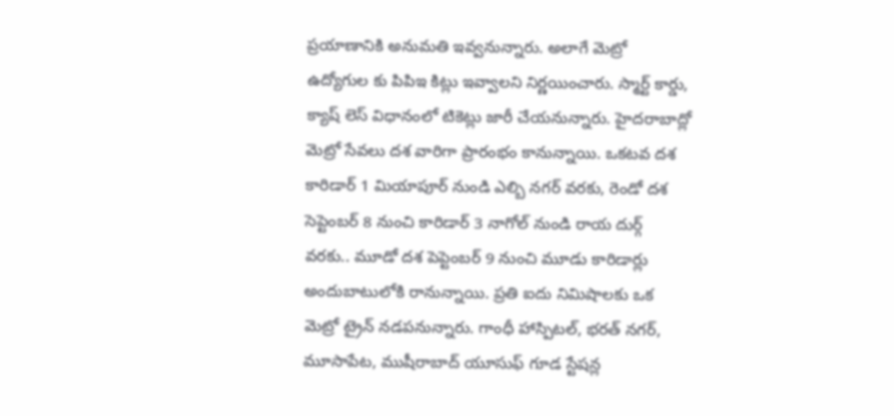ప్రయాణానికి అనుమతి ఇవ్వనున్నారు. అలాగే మెట్రో ఉద్యోగుల కు పిపిఇ కిట్లు ఇవ్వాలని నిర్ణయించారు. స్మార్ట్ కార్డు, క్యాష్ లెస్ విధానంలో టికెట్లు జారీ చేయనున్నారు. హైదరాబాద్లో మెట్రో సేవలు దశ వారిగా ప్రారంభం కానున్నాయి. ఒకటవ దశ కారిడార్ 1 మియాపూర్ నుండి ఎల్బి నగర్ వరకు, రెండో దశ సెప్టెంబర్ 8 నుంచి కారిడార్ 3 నాగోల్ నుండి రాయ దుర్గ్ వరకు.. మూడో దశ పెప్టెంబర్ 9 నుంచి మూడు కారిడార్లు అందుబాటులోకి రానున్నాయి. ప్రతి ఐదు నిమిషాలకు ఒక మెట్రో ట్రైన్ నడపనున్నారు. గాంధీ హాస్పిటల్, భరత్ నగర్, మూసాపేట, ముషీరాబాద్ యూసుఫ్ గూడ స్టేషన్ల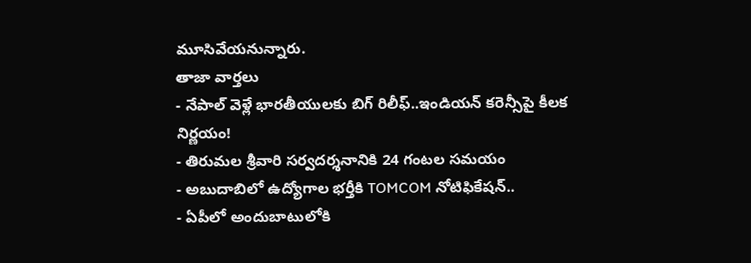మూసివేయనున్నారు.
తాజా వార్తలు
- నేపాల్ వెళ్లే భారతీయులకు బిగ్ రిలీఫ్..ఇండియన్ కరెన్సీపై కీలక నిర్ణయం!
- తిరుమల శ్రీవారి సర్వదర్శనానికి 24 గంటల సమయం
- అబుదాబిలో ఉద్యోగాల భర్తీకి TOMCOM నోటిఫికేషన్..
- ఏపీలో అందుబాటులోకి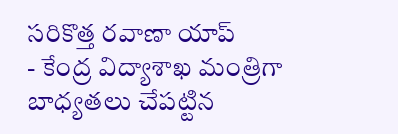సరికొత్త రవాణా యాప్
- కేంద్ర విద్యాశాఖ మంత్రిగా బాధ్యతలు చేపట్టిన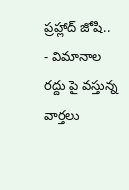ప్రహ్లాద్ జోషి..
- విమానాల రద్దు పై వస్తున్న వార్తలు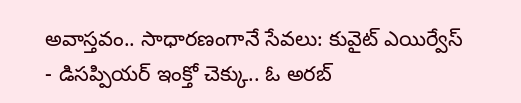అవాస్తవం.. సాధారణంగానే సేవలు: కువైట్ ఎయిర్వేస్
- డిసప్పియర్ ఇంక్తో చెక్కు.. ఓ అరబ్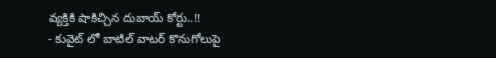వ్యక్తికి షాకిచ్చిన దుబాయ్ కోర్టు..!!
- కువైట్ లో బాటిల్ వాటర్ కొనుగోలుపై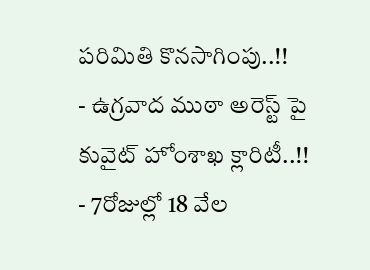పరిమితి కొనసాగింపు..!!
- ఉగ్రవాద ముఠా అరెస్ట్ పై కువైట్ హోంశాఖ క్లారిటీ..!!
- 7రోజుల్లో 18 వేల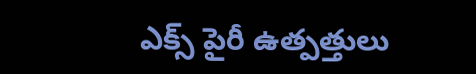ఎక్స్ పైరీ ఉత్పత్తులు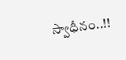స్వాధీనం..!!